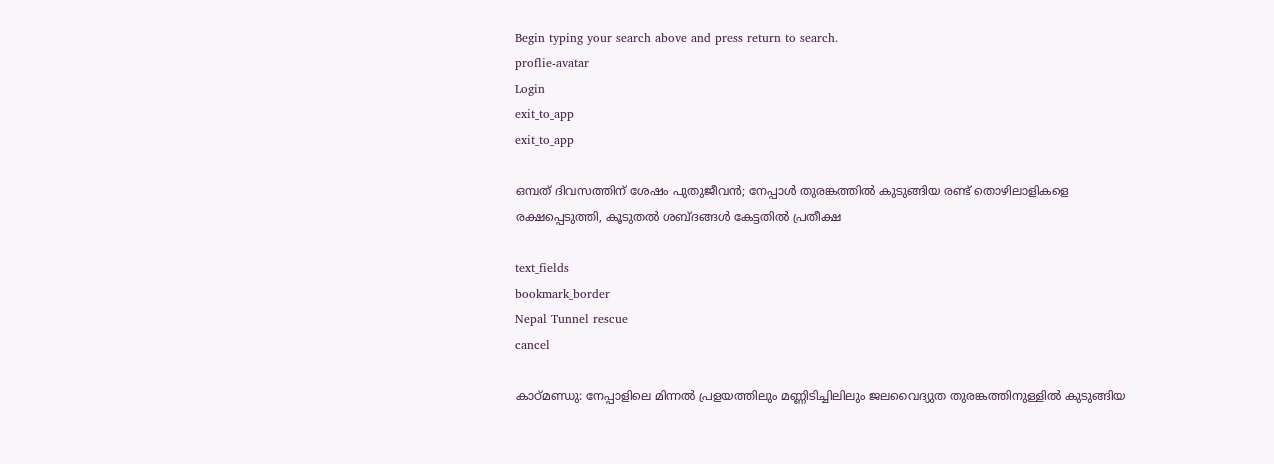Begin typing your search above and press return to search.
proflie-avatar
Login
exit_to_app
exit_to_app

ഒമ്പത് ദിവസത്തിന് ശേഷം പുതുജീവൻ; നേപ്പാൾ തുരങ്കത്തിൽ കുടുങ്ങിയ രണ്ട് തൊഴിലാളികളെ രക്ഷപ്പെടുത്തി, കൂടുതൽ ശബ്ദങ്ങൾ കേട്ടതിൽ പ്രതീക്ഷ

text_fields
bookmark_border
Nepal Tunnel rescue
cancel

കാഠ്മണ്ഡു: നേപ്പാളിലെ മിന്നൽ പ്രളയത്തിലും മണ്ണിടിച്ചിലിലും ജലവൈദ്യുത തുരങ്കത്തിനുള്ളിൽ കുടുങ്ങിയ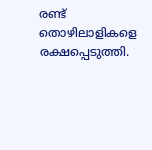രണ്ട് തൊഴിലാളികളെ രക്ഷപ്പെടുത്തി.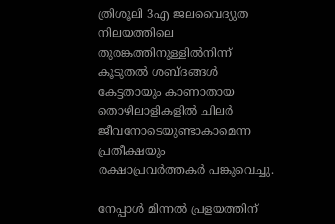ത്രിശൂലി 3എ ജലവൈദ്യുത നിലയത്തിലെ തുരങ്കത്തിനുള്ളിൽനിന്ന് കൂടുതൽ ശബ്ദങ്ങൾ കേട്ടതായും കാണാതായ തൊഴിലാളികളിൽ ചിലർ ജീവനോടെയുണ്ടാകാമെന്ന പ്രതീക്ഷയും രക്ഷാപ്രവർത്തകർ പങ്കുവെച്ചു.

നേപ്പാൾ മിന്നൽ പ്രളയത്തിന്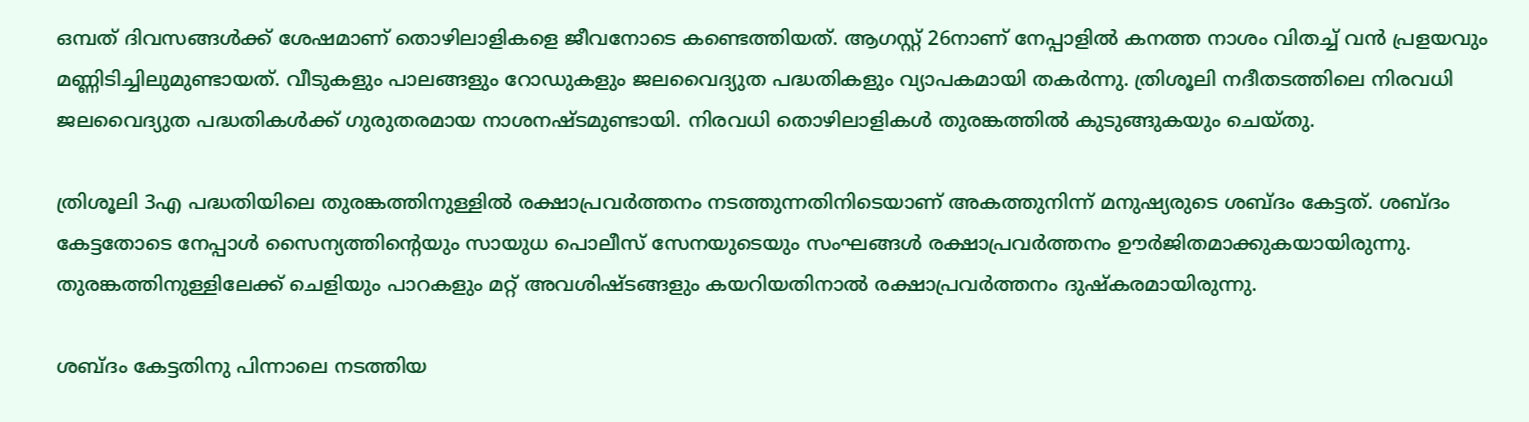ഒമ്പത് ദിവസങ്ങൾക്ക് ശേഷമാണ് തൊഴിലാളികളെ ജീവനോടെ കണ്ടെത്തിയത്. ആഗസ്റ്റ് 26നാണ് നേപ്പാളിൽ കനത്ത നാശം വിതച്ച് വൻ പ്രളയവും മണ്ണിടിച്ചിലുമുണ്ടായത്. വീടുകളും പാലങ്ങളും റോഡുകളും ജലവൈദ്യുത പദ്ധതികളും വ്യാപകമായി തകർന്നു. ത്രിശൂലി നദീതടത്തിലെ നിരവധി ജലവൈദ്യുത പദ്ധതികൾക്ക് ഗുരുതരമായ നാശനഷ്ടമുണ്ടായി. നിരവധി തൊഴിലാളികൾ തുരങ്കത്തിൽ കുടുങ്ങുകയും ചെയ്തു.

ത്രിശൂലി 3എ പദ്ധതിയിലെ തുരങ്കത്തിനുള്ളിൽ രക്ഷാപ്രവർത്തനം നടത്തുന്നതിനിടെയാണ് അകത്തുനിന്ന് മനുഷ്യരുടെ ശബ്ദം കേട്ടത്. ശബ്ദം കേട്ടതോടെ നേപ്പാൾ സൈന്യത്തിന്റെയും സായുധ പൊലീസ് സേനയുടെയും സംഘങ്ങൾ രക്ഷാപ്രവർത്തനം ഊർജിതമാക്കുകയായിരുന്നു. തുരങ്കത്തിനുള്ളിലേക്ക് ചെളിയും പാറകളും മറ്റ് അവശിഷ്ടങ്ങളും കയറിയതിനാൽ രക്ഷാപ്രവർത്തനം ദുഷ്‍കരമായിരുന്നു.

ശബ്ദം കേട്ടതിനു പിന്നാലെ നടത്തിയ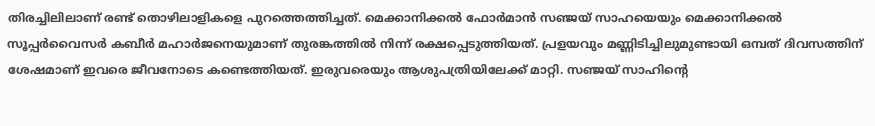തിരച്ചിലിലാണ് രണ്ട് തൊഴിലാളികളെ പുറത്തെത്തിച്ചത്. മെക്കാനിക്കൽ ഫോർമാൻ സഞ്ജയ് സാഹയെയും മെക്കാനിക്കൽ സൂപ്പർവൈസർ കബീർ മഹാർജനെയുമാണ് തുരങ്കത്തിൽ നിന്ന് രക്ഷപ്പെടുത്തിയത്. പ്രളയവും മണ്ണിടിച്ചിലുമുണ്ടായി ഒമ്പത് ദിവസത്തിന് ശേഷമാണ് ഇവരെ ജീവനോടെ കണ്ടെത്തിയത്. ഇരുവരെയും ആശുപത്രിയിലേക്ക് മാറ്റി. സഞ്ജയ് സാഹിന്റെ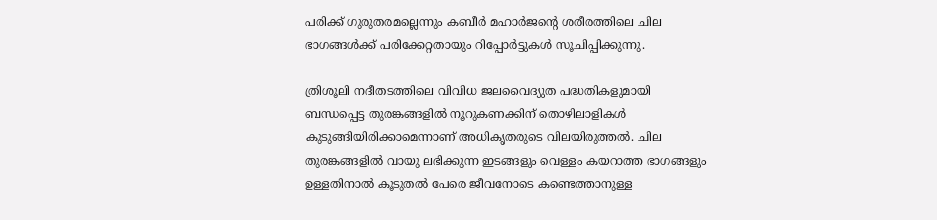പരിക്ക് ഗുരുതരമല്ലെന്നും കബീർ മഹാർജന്റെ ശരീരത്തിലെ ചില ഭാഗങ്ങൾക്ക് പരിക്കേറ്റതായും റിപ്പോർട്ടുകൾ സൂചിപ്പിക്കുന്നു.

ത്രിശൂലി നദീതടത്തിലെ വിവിധ ജലവൈദ്യുത പദ്ധതികളുമായി ബന്ധപ്പെട്ട തുരങ്കങ്ങളിൽ നൂറുകണക്കിന് തൊഴിലാളികൾ കുടുങ്ങിയിരിക്കാമെന്നാണ് അധികൃതരുടെ വിലയിരുത്തൽ. ചില തുരങ്കങ്ങളിൽ വായു ലഭിക്കുന്ന ഇടങ്ങളും വെള്ളം കയറാത്ത ഭാഗങ്ങളും ഉള്ളതിനാൽ കൂടുതൽ പേരെ ജീവനോടെ കണ്ടെത്താനുള്ള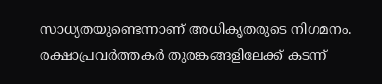സാധ്യതയുണ്ടെന്നാണ് അധികൃതരുടെ നിഗമനം. രക്ഷാപ്രവർത്തകർ തുരങ്കങ്ങളിലേക്ക് കടന്ന്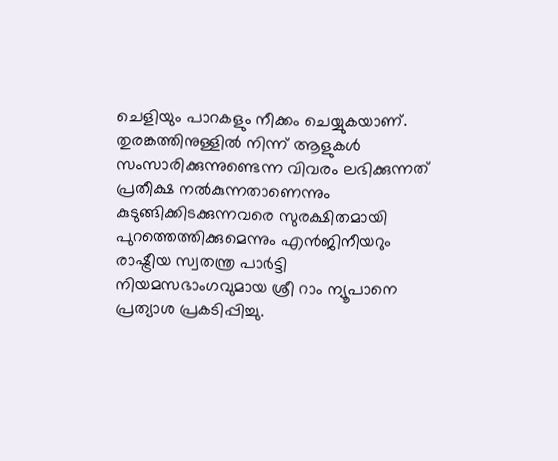ചെളിയും പാറകളും നീക്കം ചെയ്യുകയാണ്. തുരങ്കത്തിനുള്ളിൽ നിന്ന് ആളുകൾ സംസാരിക്കുന്നുണ്ടെന്ന വിവരം ലഭിക്കുന്നത് പ്രതീക്ഷ നൽകുന്നതാണെന്നും കുടുങ്ങിക്കിടക്കുന്നവരെ സുരക്ഷിതമായി പുറത്തെത്തിക്കുമെന്നും എൻജിനീയറും രാഷ്ട്രീയ സ്വതന്ത്ര പാർട്ടി നിയമസഭാംഗവുമായ ശ്രീ റാം ന്യൂപാനെ പ്രത്യാശ പ്രകടിപ്പിച്ചു.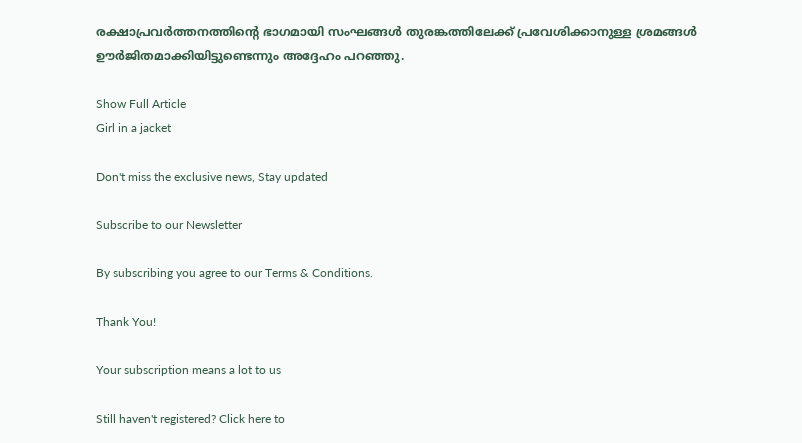രക്ഷാപ്രവർത്തനത്തിന്റെ ഭാഗമായി സംഘങ്ങൾ തുരങ്കത്തിലേക്ക് പ്രവേശിക്കാനുള്ള ശ്രമങ്ങൾ ഊർജിതമാക്കിയിട്ടുണ്ടെന്നും അദ്ദേഹം പറഞ്ഞു.

Show Full Article
Girl in a jacket

Don't miss the exclusive news, Stay updated

Subscribe to our Newsletter

By subscribing you agree to our Terms & Conditions.

Thank You!

Your subscription means a lot to us

Still haven't registered? Click here to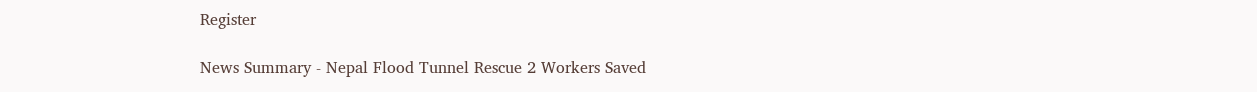Register

News Summary - Nepal Flood Tunnel Rescue 2 Workers Saved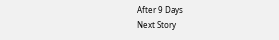After 9 Days
Next Story